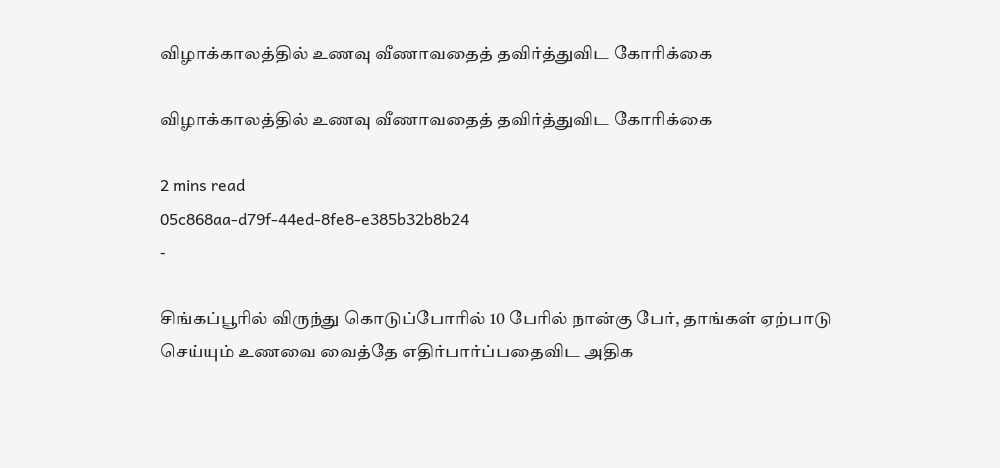விழாக்காலத்தில் உணவு வீணாவதைத் தவிர்த்துவிட கோரிக்கை

விழாக்காலத்தில் உணவு வீணாவதைத் தவிர்த்துவிட கோரிக்கை

2 mins read
05c868aa-d79f-44ed-8fe8-e385b32b8b24
-

சிங்கப்பூரில் விருந்து கொடுப்போரில் 10 பேரில் நான்கு பேர், தாங்கள் ஏற்பாடு செய்யும் உணவை வைத்தே எதிர்பார்ப்பதைவிட அதிக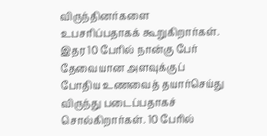விருந்தினர்களை உபசரிப்பதாகக் கூறுகிறார்கள். இதர 10 பேரில் நான்கு பேர் தேவையான அளவுக்குப் போதிய உணவைத் தயார்செய்து விருந்து படைப்பதாகச் சொல்கிறார்கள். 10 பேரில்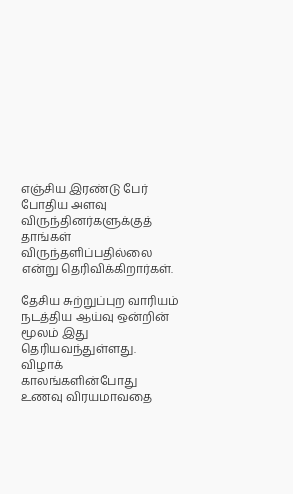எஞ்சிய இரண்டு பேர் போதிய அளவு விருந்தினர்களுக்குத் தாங்கள் விருந்தளிப்பதில்லை என்று தெரிவிக்கிறார்கள்.

தேசிய சுற்றுப்புற வாரியம் நடத்திய ஆய்வு ஒன்றின் மூலம் இது தெரியவந்துள்ளது. விழாக் காலங்களின்போது உணவு விரயமாவதை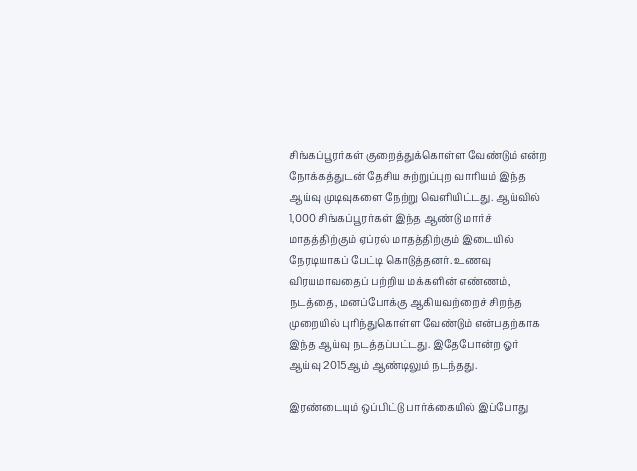சிங்கப்பூரர்கள் குறைத்துக்கொள்ள வேண்டும் என்ற நோக்கத்துடன் தேசிய சுற்றுப்புற வாரியம் இந்த ஆய்வு முடிவுகளை நேற்று வெளியிட்டது. ஆய்வில் 1,000 சிங்கப்பூரர்கள் இந்த ஆண்டு மார்ச் மாதத்திற்கும் ஏப்ரல் மாதத்திற்கும் இடையில் நேரடியாகப் பேட்டி கொடுத்தனர். உணவு விரயமாவதைப் பற்றிய மக்களின் எண்ணம், நடத்தை, மனப்போக்கு ஆகியவற்றைச் சிறந்த முறையில் புரிந்துகொள்ள வேண்டும் என்பதற்காக இந்த ஆய்வு நடத்தப்பட்டது. இதேபோன்ற ஓர் ஆய்வு 2015ஆம் ஆண்டிலும் நடந்தது.

இரண்டையும் ஒப்பிட்டு பார்க்கையில் இப்போது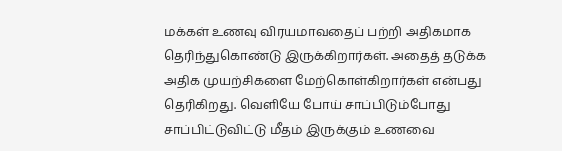மக்கள் உணவு விரயமாவதைப் பற்றி அதிகமாக தெரிந்துகொண்டு இருக்கிறார்கள். அதைத் தடுக்க அதிக முயற்சிகளை மேற்கொள்கிறார்கள் என்பது தெரிகிறது. வெளியே போய் சாப்பிடும்போது சாப்பிட்டுவிட்டு மீதம் இருக்கும் உணவை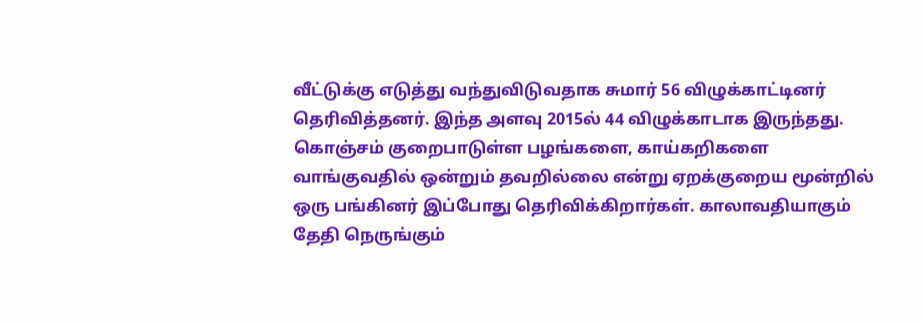வீட்டுக்கு எடுத்து வந்துவிடுவதாக சுமார் 56 விழுக்காட்டினர் தெரிவித்தனர். இந்த அளவு 2015ல் 44 விழுக்காடாக இருந்தது. கொஞ்சம் குறைபாடுள்ள பழங்களை, காய்கறிகளை வாங்குவதில் ஒன்றும் தவறில்லை என்று ஏறக்குறைய மூன்றில் ஒரு பங்கினர் இப்போது தெரிவிக்கிறார்கள். காலாவதியாகும் தேதி நெருங்கும்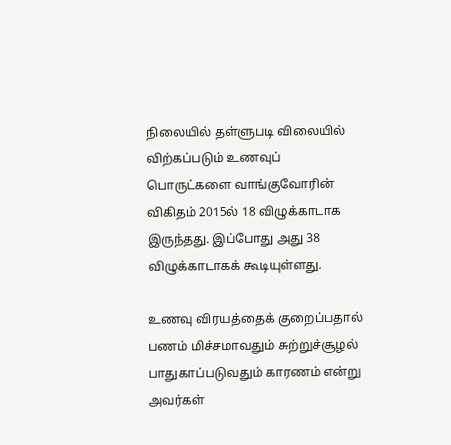நிலையில் தள்ளுபடி விலையில் விற்கப்படும் உணவுப் பொருட்களை வாங்குவோரின் விகிதம் 2015ல் 18 விழுக்காடாக இருந்தது. இப்போது அது 38 விழுக்காடாகக் கூடியுள்ளது.

உணவு விரயத்தைக் குறைப்பதால் பணம் மிச்சமாவதும் சுற்றுச்சூழல் பாதுகாப்படுவதும் காரணம் என்று அவர்கள்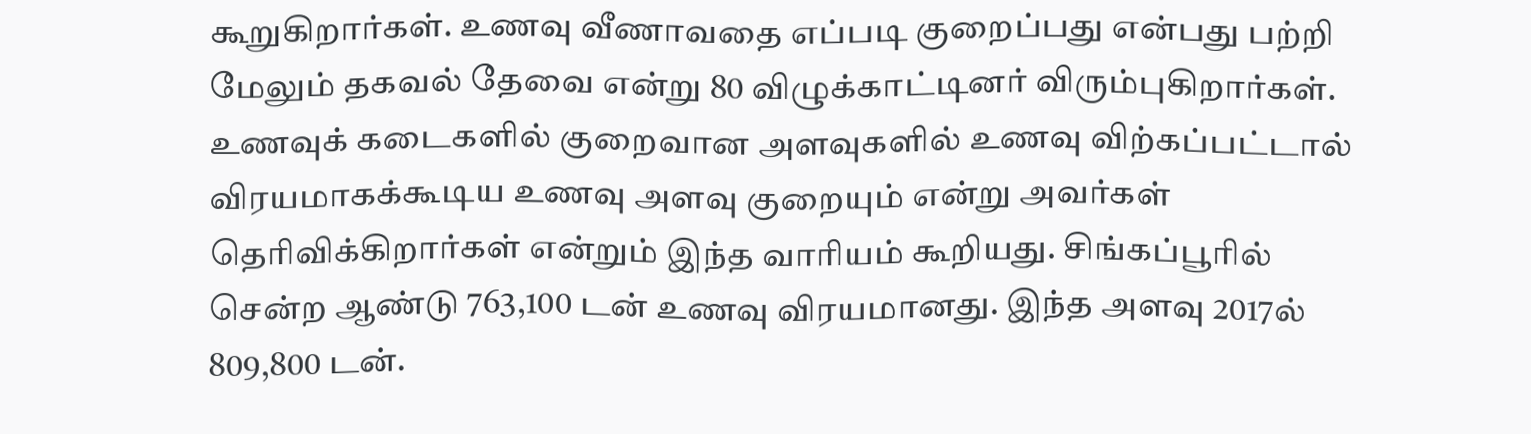கூறுகிறார்கள். உணவு வீணாவதை எப்படி குறைப்பது என்பது பற்றி மேலும் தகவல் தேவை என்று 80 விழுக்காட்டினர் விரும்புகிறார்கள். உணவுக் கடைகளில் குறைவான அளவுகளில் உணவு விற்கப்பட்டால் விரயமாகக்கூடிய உணவு அளவு குறையும் என்று அவர்கள் தெரிவிக்கிறார்கள் என்றும் இந்த வாரியம் கூறியது. சிங்கப்பூரில் சென்ற ஆண்டு 763,100 டன் உணவு விரயமானது. இந்த அளவு 2017ல் 809,800 டன்.